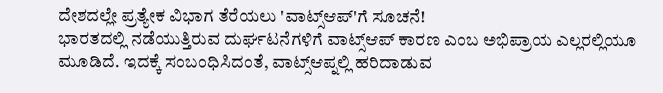ದೇಶದಲ್ಲೇ ಪ್ರತ್ಯೇಕ ವಿಭಾಗ ತೆರೆಯಲು 'ವಾಟ್ಸ್ಆಪ್'ಗೆ ಸೂಚನೆ!
ಭಾರತದಲ್ಲಿ ನಡೆಯುತ್ತಿರುವ ದುರ್ಘಟನೆಗಳಿಗೆ ವಾಟ್ಸ್ಆಪ್ ಕಾರಣ ಎಂಬ ಅಭಿಪ್ರಾಯ ಎಲ್ಲರಲ್ಲಿಯೂ ಮೂಡಿದೆ. ಇದಕ್ಕೆ ಸಂಬಂಧಿಸಿದಂತೆ, ವಾಟ್ಸ್ಆಪ್ನಲ್ಲಿ ಹರಿದಾಡುವ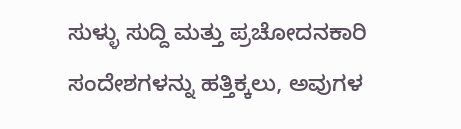ಸುಳ್ಳು ಸುದ್ದಿ ಮತ್ತು ಪ್ರಚೋದನಕಾರಿ ಸಂದೇಶಗಳನ್ನು ಹತ್ತಿಕ್ಕಲು, ಅವುಗಳ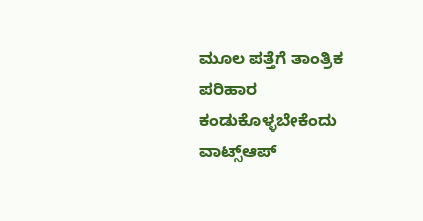ಮೂಲ ಪತ್ತೆಗೆ ತಾಂತ್ರಿಕ ಪರಿಹಾರ ಕಂಡುಕೊಳ್ಳಬೇಕೆಂದು ವಾಟ್ಸ್ಆಪ್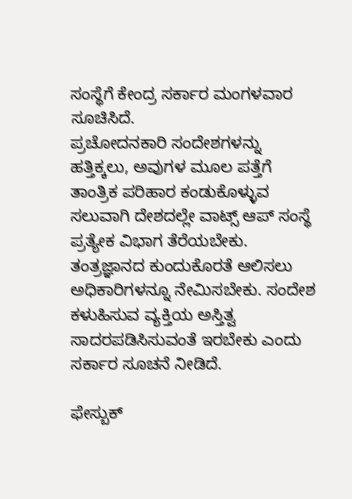ಸಂಸ್ಥೆಗೆ ಕೇಂದ್ರ ಸರ್ಕಾರ ಮಂಗಳವಾರ ಸೂಚಿಸಿದೆ.
ಪ್ರಚೋದನಕಾರಿ ಸಂದೇಶಗಳನ್ನು ಹತ್ತಿಕ್ಕಲು, ಅವುಗಳ ಮೂಲ ಪತ್ತೆಗೆ ತಾಂತ್ರಿಕ ಪರಿಹಾರ ಕಂಡುಕೊಳ್ಳುವ ಸಲುವಾಗಿ ದೇಶದಲ್ಲೇ ವಾಟ್ಸ್ ಆಪ್ ಸಂಸ್ಥೆ ಪ್ರತ್ಯೇಕ ವಿಭಾಗ ತೆರೆಯಬೇಕು. ತಂತ್ರಜ್ಞಾನದ ಕುಂದುಕೊರತೆ ಆಲಿಸಲು ಅಧಿಕಾರಿಗಳನ್ನೂ ನೇಮಿಸಬೇಕು. ಸಂದೇಶ ಕಳುಹಿಸುವ ವ್ಯಕ್ತಿಯ ಅಸ್ತಿತ್ವ ಸಾದರಪಡಿಸಿಸುವಂತೆ ಇರಬೇಕು ಎಂದು ಸರ್ಕಾರ ಸೂಚನೆ ನೀಡಿದೆ.

ಫೇಸ್ಬುಕ್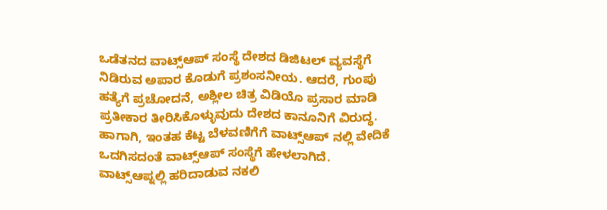ಒಡೆತನದ ವಾಟ್ಸ್ಆಪ್ ಸಂಸ್ಥೆ ದೇಶದ ಡಿಜಿಟಲ್ ವ್ಯವಸ್ಥೆಗೆ ನಿಡಿರುವ ಅಪಾರ ಕೊಡುಗೆ ಪ್ರಶಂಸನೀಯ. ಆದರೆ, ಗುಂಪು ಹತ್ಯೆಗೆ ಪ್ರಚೋದನೆ, ಅಶ್ಲೀಲ ಚಿತ್ರ ವಿಡಿಯೊ ಪ್ರಸಾರ ಮಾಡಿ ಪ್ರತೀಕಾರ ತೀರಿಸಿಕೊಳ್ಳುವುದು ದೇಶದ ಕಾನೂನಿಗೆ ವಿರುದ್ಧ. ಹಾಗಾಗಿ, ಇಂತಹ ಕೆಟ್ಟ ಬೆಳವಣಿಗೆಗೆ ವಾಟ್ಸ್ಆಪ್ ನಲ್ಲಿ ವೇದಿಕೆ ಒದಗಿಸದಂತೆ ವಾಟ್ಸ್ಆಪ್ ಸಂಸ್ಥೆಗೆ ಹೇಳಲಾಗಿದೆ.
ವಾಟ್ಸ್ಆಪ್ನಲ್ಲಿ ಹರಿದಾಡುವ ನಕಲಿ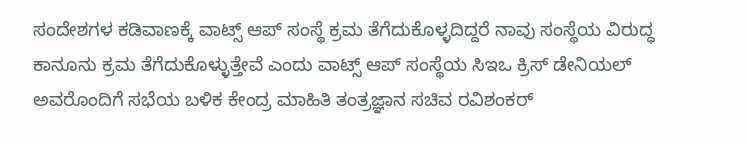ಸಂದೇಶಗಳ ಕಡಿವಾಣಕ್ಕೆ ವಾಟ್ಸ್ ಆಪ್ ಸಂಸ್ಥೆ ಕ್ರಮ ತೆಗೆದುಕೊಳ್ಳದಿದ್ದರೆ ನಾವು ಸಂಸ್ಥೆಯ ವಿರುದ್ಧ ಕಾನೂನು ಕ್ರಮ ತೆಗೆದುಕೊಳ್ಳುತ್ತೇವೆ ಎಂದು ವಾಟ್ಸ್ ಆಪ್ ಸಂಸ್ಥೆಯ ಸಿಇಒ ಕ್ರಿಸ್ ಡೇನಿಯಲ್ ಅವರೊಂದಿಗೆ ಸಭೆಯ ಬಳಿಕ ಕೇಂದ್ರ ಮಾಹಿತಿ ತಂತ್ರಜ್ಞಾನ ಸಚಿವ ರವಿಶಂಕರ್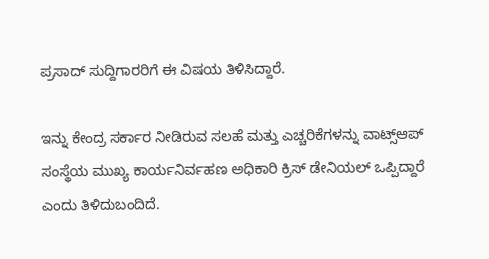ಪ್ರಸಾದ್ ಸುದ್ದಿಗಾರರಿಗೆ ಈ ವಿಷಯ ತಿಳಿಸಿದ್ದಾರೆ.

ಇನ್ನು ಕೇಂದ್ರ ಸರ್ಕಾರ ನೀಡಿರುವ ಸಲಹೆ ಮತ್ತು ಎಚ್ಚರಿಕೆಗಳನ್ನು ವಾಟ್ಸ್ಆಪ್ ಸಂಸ್ಥೆಯ ಮುಖ್ಯ ಕಾರ್ಯನಿರ್ವಹಣ ಅಧಿಕಾರಿ ಕ್ರಿಸ್ ಡೇನಿಯಲ್ ಒಪ್ಪಿದ್ದಾರೆ ಎಂದು ತಿಳಿದುಬಂದಿದೆ.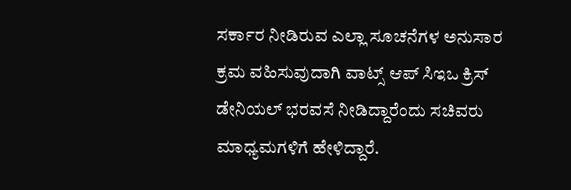ಸರ್ಕಾರ ನೀಡಿರುವ ಎಲ್ಲಾ ಸೂಚನೆಗಳ ಅನುಸಾರ ಕ್ರಮ ವಹಿಸುವುದಾಗಿ ವಾಟ್ಸ್ ಆಪ್ ಸಿಇಒ ಕ್ರಿಸ್ ಡೇನಿಯಲ್ ಭರವಸೆ ನೀಡಿದ್ದಾರೆಂದು ಸಚಿವರು ಮಾಧ್ಯಮಗಳಿಗೆ ಹೇಳಿದ್ದಾರೆ.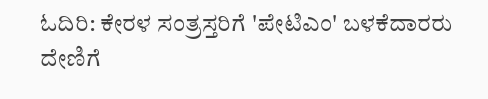ಓದಿರಿ: ಕೇರಳ ಸಂತ್ರಸ್ತರಿಗೆ 'ಪೇಟಿಎಂ' ಬಳಕೆದಾರರು ದೇಣಿಗೆ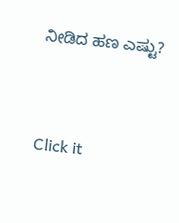ನೀಡಿದ ಹಣ ಎಷ್ಟು?


Click it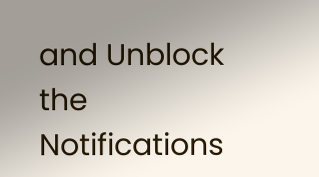and Unblock the Notifications